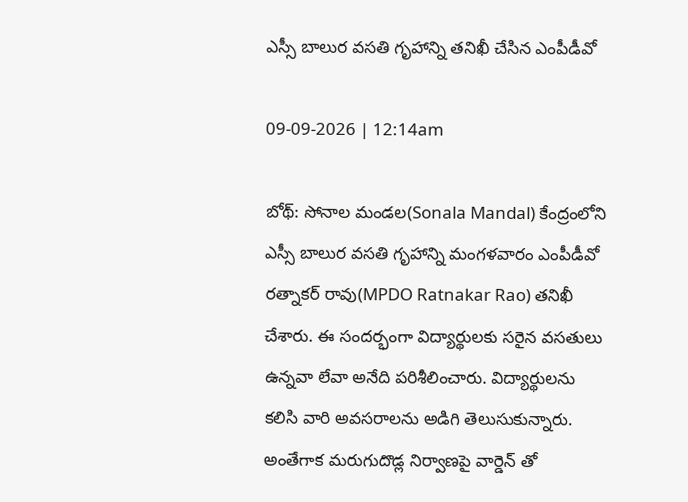ఎస్సీ బాలుర వసతి గృహాన్ని తనిఖీ చేసిన ఎంపీడీవో

09-09-2026 | 12:14am

బోథ్: సోనాల మండల(Sonala Mandal) కేంద్రంలోని ఎస్సీ బాలుర వసతి గృహాన్ని మంగళవారం ఎంపీడీవో రత్నాకర్ రావు(MPDO Ratnakar Rao) తనిఖీ చేశారు. ఈ సందర్భంగా విద్యార్థులకు సరైన వసతులు ఉన్నవా లేవా అనేది పరిశీలించారు. విద్యార్థులను కలిసి వారి అవసరాలను అడిగి తెలుసుకున్నారు. అంతేగాక మరుగుదొడ్ల నిర్వాణపై వార్డెన్ తో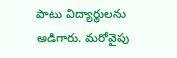పాటు విద్యార్థులను అడిగారు. మరోవైపు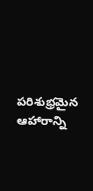పరిశుభ్రమైన ఆహారాన్ని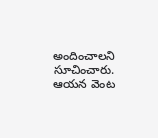అందించాలని సూచించారు. ఆయన వెంట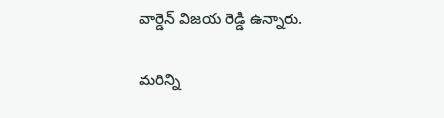వార్డెన్ విజయ రెడ్డి ఉన్నారు.

మరిన్ని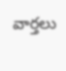వార్తలు